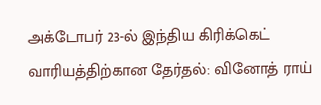அக்டோபர் 23-ல் இந்திய கிரிக்கெட் வாரியத்திற்கான தேர்தல்: வினோத் ராய்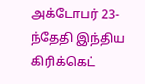அக்டோபர் 23-ந்தேதி இந்திய கிரிக்கெட்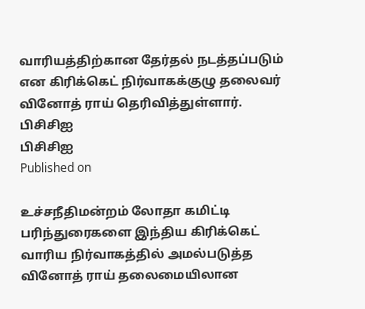வாரியத்திற்கான தேர்தல் நடத்தப்படும் என கிரிக்கெட் நிர்வாகக்குழு தலைவர் வினோத் ராய் தெரிவித்துள்ளார்.
பிசிசிஐ
பிசிசிஐ
Published on

உச்சநீதிமன்றம் லோதா கமிட்டி பரிந்துரைகளை இந்திய கிரிக்கெட் வாரிய நிர்வாகத்தில் அமல்படுத்த வினோத் ராய் தலைமையிலான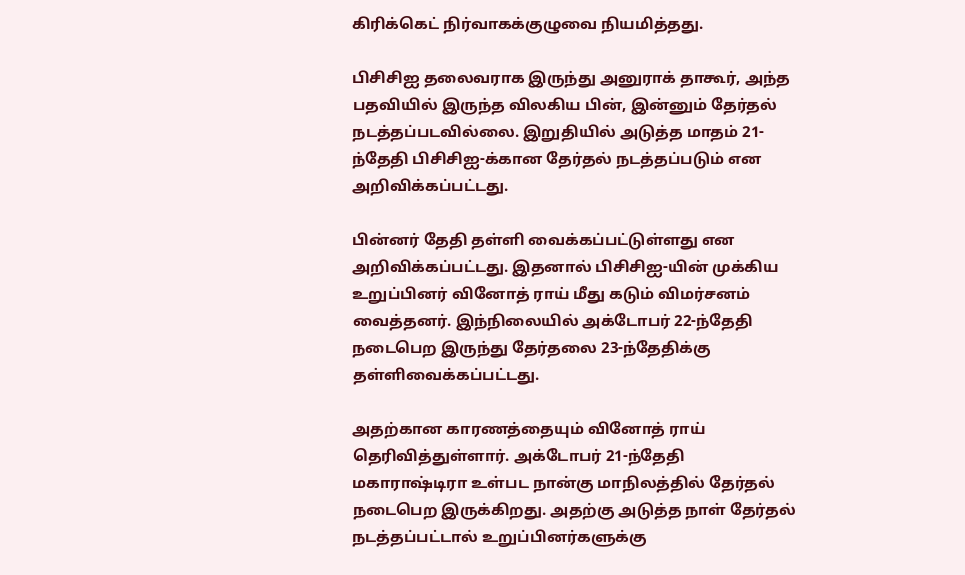கிரிக்கெட் நிர்வாகக்குழுவை நியமித்தது.

பிசிசிஐ தலைவராக இருந்து அனுராக் தாகூர், அந்த பதவியில் இருந்த விலகிய பின், இன்னும் தேர்தல் நடத்தப்படவில்லை. இறுதியில் அடுத்த மாதம் 21-ந்தேதி பிசிசிஐ-க்கான தேர்தல் நடத்தப்படும் என அறிவிக்கப்பட்டது.

பின்னர் தேதி தள்ளி வைக்கப்பட்டுள்ளது என அறிவிக்கப்பட்டது. இதனால் பிசிசிஐ-யின் முக்கிய உறுப்பினர் வினோத் ராய் மீது கடும் விமர்சனம் வைத்தனர். இந்நிலையில் அக்டோபர் 22-ந்தேதி நடைபெற இருந்து தேர்தலை 23-ந்தேதிக்கு தள்ளிவைக்கப்பட்டது.

அதற்கான காரணத்தையும் வினோத் ராய் தெரிவித்துள்ளார். அக்டோபர் 21-ந்தேதி மகாராஷ்டிரா உள்பட நான்கு மாநிலத்தில் தேர்தல் நடைபெற இருக்கிறது. அதற்கு அடுத்த நாள் தேர்தல் நடத்தப்பட்டால் உறுப்பினர்களுக்கு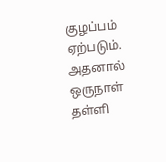குழப்பம் ஏற்படும். அதனால் ஒருநாள் தள்ளி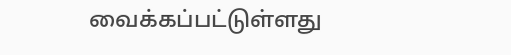வைக்கப்பட்டுள்ளது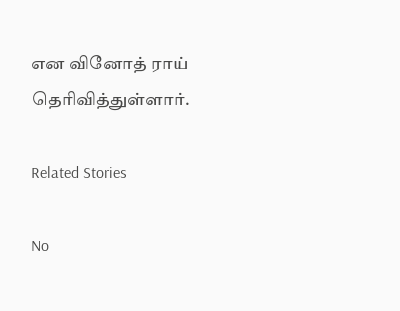என வினோத் ராய் தெரிவித்துள்ளார்.

Related Stories

No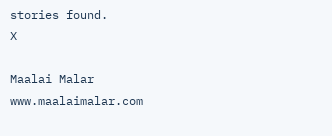stories found.
X

Maalai Malar
www.maalaimalar.com